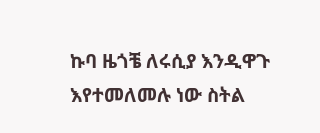ኩባ ዜጎቼ ለሩሲያ እንዲዋጉ እየተመለመሉ ነው ስትል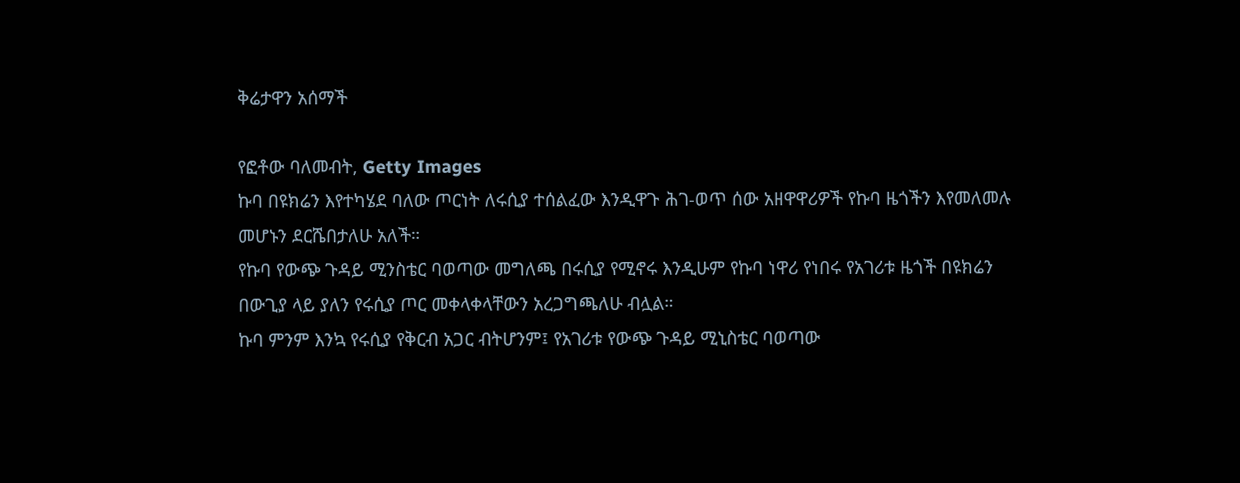ቅሬታዋን አሰማች

የፎቶው ባለመብት, Getty Images
ኩባ በዩክሬን እየተካሄደ ባለው ጦርነት ለሩሲያ ተሰልፈው እንዲዋጉ ሕገ-ወጥ ሰው አዘዋዋሪዎች የኩባ ዜጎችን እየመለመሉ መሆኑን ደርሼበታለሁ አለች።
የኩባ የውጭ ጉዳይ ሚንስቴር ባወጣው መግለጫ በሩሲያ የሚኖሩ እንዲሁም የኩባ ነዋሪ የነበሩ የአገሪቱ ዜጎች በዩክሬን በውጊያ ላይ ያለን የሩሲያ ጦር መቀላቀላቸውን አረጋግጫለሁ ብሏል።
ኩባ ምንም እንኳ የሩሲያ የቅርብ አጋር ብትሆንም፤ የአገሪቱ የውጭ ጉዳይ ሚኒስቴር ባወጣው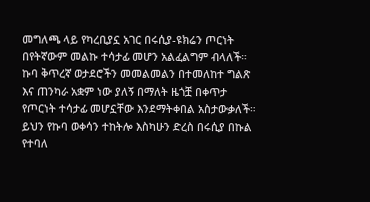መግለጫ ላይ የካረቢያኗ አገር በሩሲያ-ዩክሬን ጦርነት በየትኛውም መልኩ ተሳታፊ መሆን አልፈልግም ብላለች።
ኩባ ቅጥረኛ ወታደሮችን መመልመልን በተመለከተ ግልጽ እና ጠንካራ አቋም ነው ያለኝ በማለት ዜጎቿ በቀጥታ የጦርነት ተሳታፊ መሆኗቸው እንደማትቀበል አስታውቃለች።
ይህን የኩባ ወቀሳን ተከትሎ እስካሁን ድረስ በሩሲያ በኩል የተባለ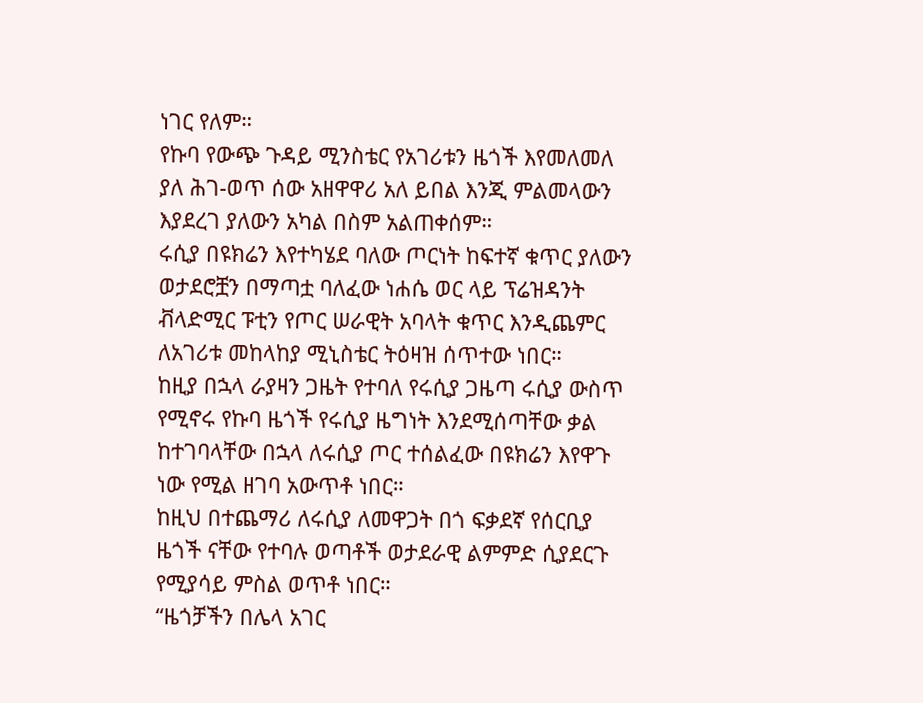ነገር የለም።
የኩባ የውጭ ጉዳይ ሚንስቴር የአገሪቱን ዜጎች እየመለመለ ያለ ሕገ-ወጥ ሰው አዘዋዋሪ አለ ይበል እንጂ ምልመላውን እያደረገ ያለውን አካል በስም አልጠቀሰም።
ሩሲያ በዩክሬን እየተካሄደ ባለው ጦርነት ከፍተኛ ቁጥር ያለውን ወታደሮቿን በማጣቷ ባለፈው ነሐሴ ወር ላይ ፕሬዝዳንት ቭላድሚር ፑቲን የጦር ሠራዊት አባላት ቁጥር እንዲጨምር ለአገሪቱ መከላከያ ሚኒስቴር ትዕዛዝ ሰጥተው ነበር።
ከዚያ በኋላ ራያዛን ጋዜት የተባለ የሩሲያ ጋዜጣ ሩሲያ ውስጥ የሚኖሩ የኩባ ዜጎች የሩሲያ ዜግነት እንደሚሰጣቸው ቃል ከተገባላቸው በኋላ ለሩሲያ ጦር ተሰልፈው በዩክሬን እየዋጉ ነው የሚል ዘገባ አውጥቶ ነበር።
ከዚህ በተጨማሪ ለሩሲያ ለመዋጋት በጎ ፍቃደኛ የሰርቢያ ዜጎች ናቸው የተባሉ ወጣቶች ወታደራዊ ልምምድ ሲያደርጉ የሚያሳይ ምስል ወጥቶ ነበር።
“ዜጎቻችን በሌላ አገር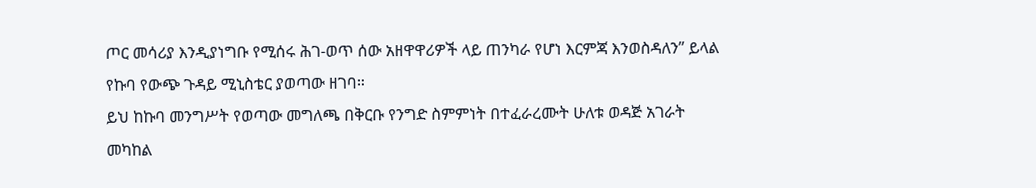ጦር መሳሪያ እንዲያነግቡ የሚሰሩ ሕገ-ወጥ ሰው አዘዋዋሪዎች ላይ ጠንካራ የሆነ እርምጃ እንወስዳለን” ይላል የኩባ የውጭ ጉዳይ ሚኒስቴር ያወጣው ዘገባ።
ይህ ከኩባ መንግሥት የወጣው መግለጫ በቅርቡ የንግድ ስምምነት በተፈራረሙት ሁለቱ ወዳጅ አገራት መካከል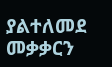ያልተለመደ መቃቃርን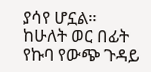ያሳየ ሆኗል።
ከሁለት ወር በፊት የኩባ የውጭ ጉዳይ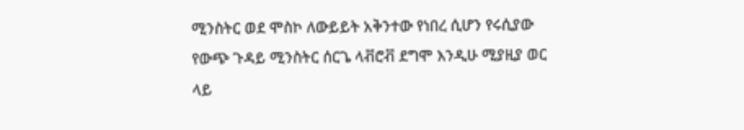ሚንስትር ወደ ሞስኮ ለውይይት አቅንተው የነበረ ሲሆን የሩሲያው የውጭ ጉዳይ ሚንስትር ሰርጌ ላቭሮቭ ደግሞ እንዲሁ ሚያዚያ ወር ላይ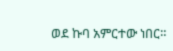ወደ ኩባ አምርተው ነበር።